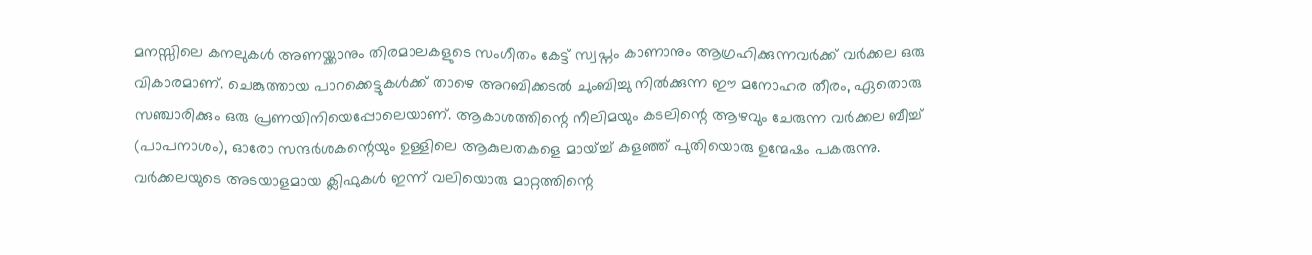മനസ്സിലെ കനലുകൾ അണയ്ക്കാനും തിരമാലകളുടെ സംഗീതം കേട്ട് സ്വപ്നം കാണാനും ആഗ്രഹിക്കുന്നവർക്ക് വർക്കല ഒരു വികാരമാണ്. ചെങ്കുത്തായ പാറക്കെട്ടുകൾക്ക് താഴെ അറബിക്കടൽ ചുംബിച്ചു നിൽക്കുന്ന ഈ മനോഹര തീരം, ഏതൊരു സഞ്ചാരിക്കും ഒരു പ്രണയിനിയെപ്പോലെയാണ്. ആകാശത്തിന്റെ നീലിമയും കടലിന്റെ ആഴവും ചേരുന്ന വർക്കല ബീച്ച് (പാപനാശം), ഓരോ സന്ദർശകന്റെയും ഉള്ളിലെ ആകുലതകളെ മായ്ച്ച് കളഞ്ഞ് പുതിയൊരു ഉന്മേഷം പകരുന്നു.
വർക്കലയുടെ അടയാളമായ ക്ലിഫുകൾ ഇന്ന് വലിയൊരു മാറ്റത്തിന്റെ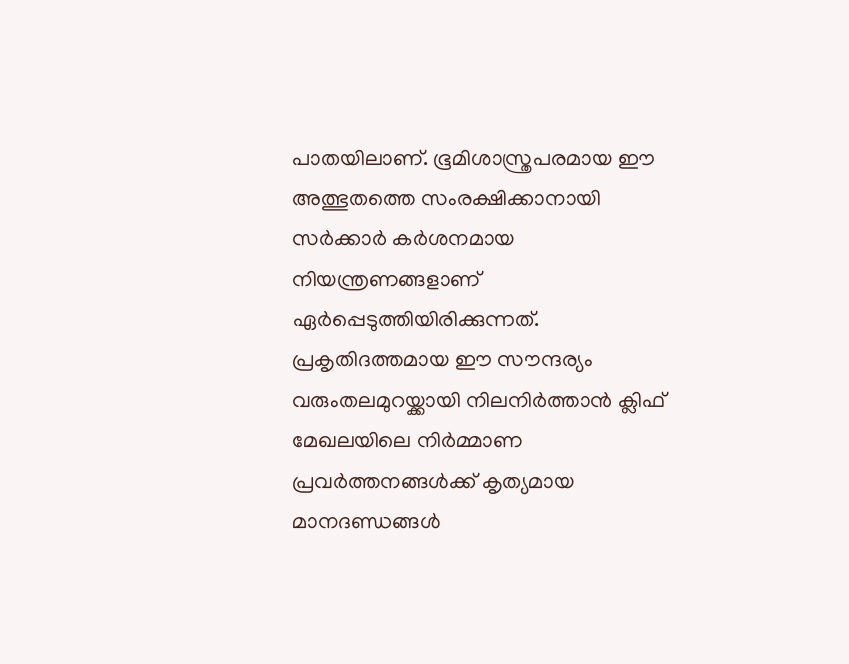പാതയിലാണ്. ഭൂമിശാസ്ത്രപരമായ ഈ അത്ഭുതത്തെ സംരക്ഷിക്കാനായി സർക്കാർ കർശനമായ നിയന്ത്രണങ്ങളാണ് ഏർപ്പെടുത്തിയിരിക്കുന്നത്. പ്രകൃതിദത്തമായ ഈ സൗന്ദര്യം വരുംതലമുറയ്ക്കായി നിലനിർത്താൻ ക്ലിഫ് മേഖലയിലെ നിർമ്മാണ പ്രവർത്തനങ്ങൾക്ക് കൃത്യമായ മാനദണ്ഡങ്ങൾ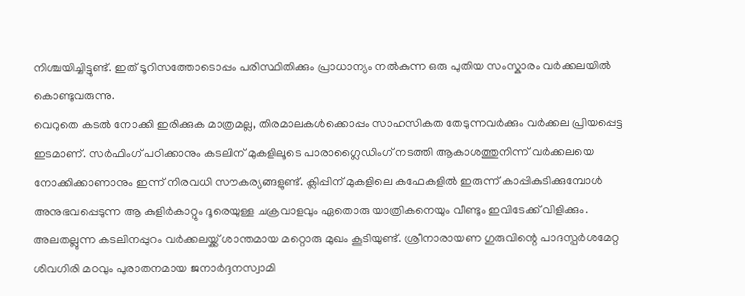നിശ്ചയിച്ചിട്ടുണ്ട്. ഇത് ടൂറിസത്തോടൊപ്പം പരിസ്ഥിതിക്കും പ്രാധാന്യം നൽകുന്ന ഒരു പുതിയ സംസ്കാരം വർക്കലയിൽ കൊണ്ടുവരുന്നു.
വെറുതെ കടൽ നോക്കി ഇരിക്കുക മാത്രമല്ല, തിരമാലകൾക്കൊപ്പം സാഹസികത തേടുന്നവർക്കും വർക്കല പ്രിയപ്പെട്ട ഇടമാണ്. സർഫിംഗ് പഠിക്കാനും കടലിന് മുകളിലൂടെ പാരാഗ്ലൈഡിംഗ് നടത്തി ആകാശത്തുനിന്ന് വർക്കലയെ നോക്കിക്കാണാനും ഇന്ന് നിരവധി സൗകര്യങ്ങളുണ്ട്. ക്ലിപ്പിന് മുകളിലെ കഫേകളിൽ ഇരുന്ന് കാപ്പികുടിക്കുമ്പോൾ അനുഭവപ്പെടുന്ന ആ കുളിർകാറ്റും ദൂരെയുള്ള ചക്രവാളവും ഏതൊരു യാത്രികനെയും വീണ്ടും ഇവിടേക്ക് വിളിക്കും.
അലതല്ലുന്ന കടലിനപ്പുറം വർക്കലയ്ക്ക് ശാന്തമായ മറ്റൊരു മുഖം കൂടിയുണ്ട്. ശ്രീനാരായണ ഗുരുവിന്റെ പാദസ്പർശമേറ്റ ശിവഗിരി മഠവും പുരാതനമായ ജനാർദ്ദനസ്വാമി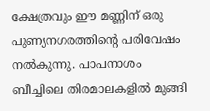ക്ഷേത്രവും ഈ മണ്ണിന് ഒരു പുണ്യനഗരത്തിന്റെ പരിവേഷം നൽകുന്നു. പാപനാശം ബീച്ചിലെ തിരമാലകളിൽ മുങ്ങി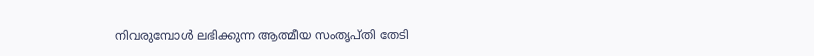നിവരുമ്പോൾ ലഭിക്കുന്ന ആത്മീയ സംതൃപ്തി തേടി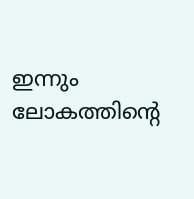ഇന്നും ലോകത്തിന്റെ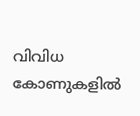വിവിധ കോണുകളിൽ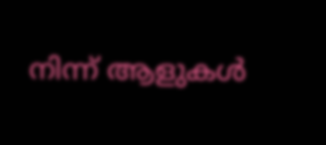നിന്ന് ആളുകൾ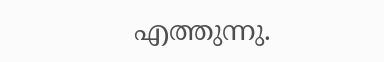എത്തുന്നു.